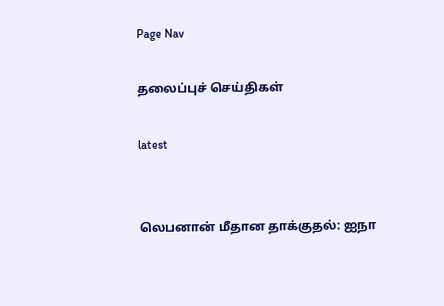Page Nav

தலைப்புச் செய்திகள்

latest


லெபனான் மீதான தாக்குதல்: ஐநா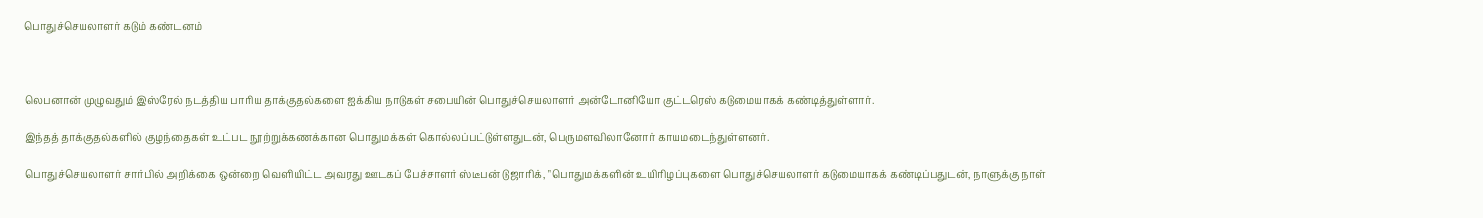பொதுச்செயலாளர் கடும் கண்டனம்



லெபனான் முழுவதும் இஸ்ரேல் நடத்திய பாரிய தாக்குதல்களை ஐக்கிய நாடுகள் சபையின் பொதுச்செயலாளர் அன்டோனியோ குட்டரெஸ் கடுமையாகக் கண்டித்துள்ளார்.

இந்தத் தாக்குதல்களில் குழந்தைகள் உட்பட நூற்றுக்கணக்கான பொதுமக்கள் கொல்லப்பட்டுள்ளதுடன், பெருமளவிலானோர் காயமடைந்துள்ளனர்.

பொதுச்செயலாளர் சார்பில் அறிக்கை ஒன்றை வெளியிட்ட அவரது ஊடகப் பேச்சாளர் ஸ்டீபன் டுஜாரிக், "பொதுமக்களின் உயிரிழப்புகளை பொதுச்செயலாளர் கடுமையாகக் கண்டிப்பதுடன், நாளுக்கு நாள்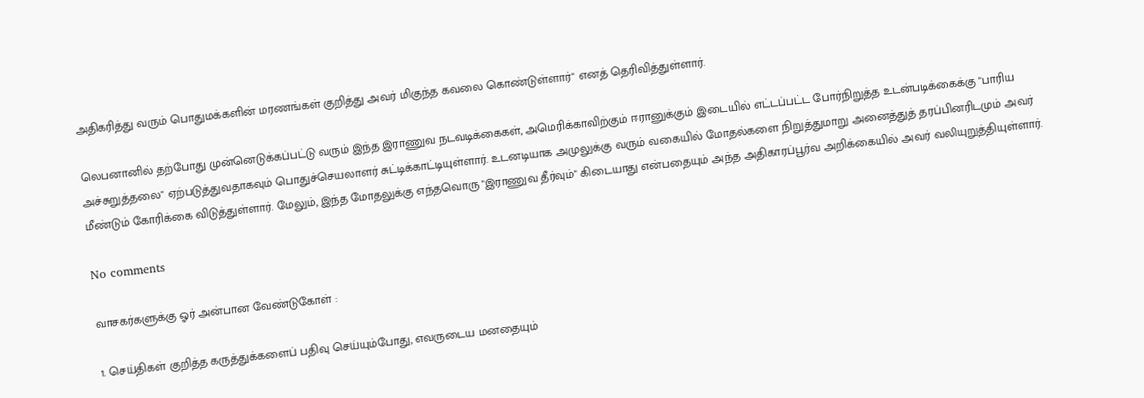அதிகரித்து வரும் பொதுமக்களின் மரணங்கள் குறித்து அவர் மிகுந்த கவலை கொண்டுள்ளார்" எனத் தெரிவித்துள்ளார்.

லெபனானில் தற்போது முன்னெடுக்கப்பட்டு வரும் இந்த இராணுவ நடவடிக்கைகள், அமெரிக்காவிற்கும் ஈரானுக்கும் இடையில் எட்டப்பட்ட போர்நிறுத்த உடன்படிக்கைக்கு "பாரிய அச்சுறுத்தலை" ஏற்படுத்துவதாகவும் பொதுச்செயலாளர் சுட்டிக்காட்டியுள்ளார். உடனடியாக அமுலுக்கு வரும் வகையில் மோதல்களை நிறுத்துமாறு அனைத்துத் தரப்பினரிடமும் அவர் மீண்டும் கோரிக்கை விடுத்துள்ளார். மேலும், இந்த மோதலுக்கு எந்தவொரு "இராணுவ தீர்வும்" கிடையாது என்பதையும் அந்த அதிகாரப்பூர்வ அறிக்கையில் அவர் வலியுறுத்தியுள்ளார்.

No comments

வாசகர்களுக்கு ஓர் அன்பான வேண்டுகோள் :

1. செய்திகள் குறித்த கருத்துக்களைப் பதிவு செய்யும்போது, எவருடைய மனதையும்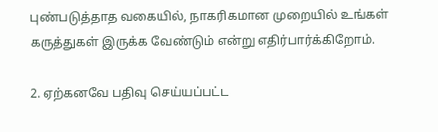புண்படுத்தாத வகையில், நாகரிகமான முறையில் உங்கள் கருத்துகள் இருக்க வேண்டும் என்று எதிர்பார்க்கிறோம்.

2. ஏற்கனவே பதிவு செய்யப்பட்ட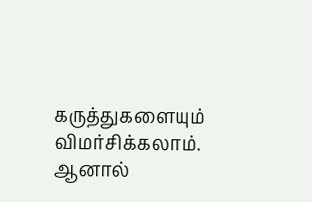கருத்துகளையும் விமர்சிக்கலாம். ஆனால்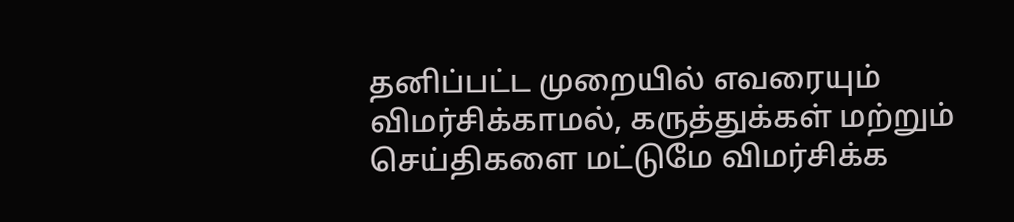தனிப்பட்ட முறையில் எவரையும் விமர்சிக்காமல், கருத்துக்கள் மற்றும் செய்திகளை மட்டுமே விமர்சிக்க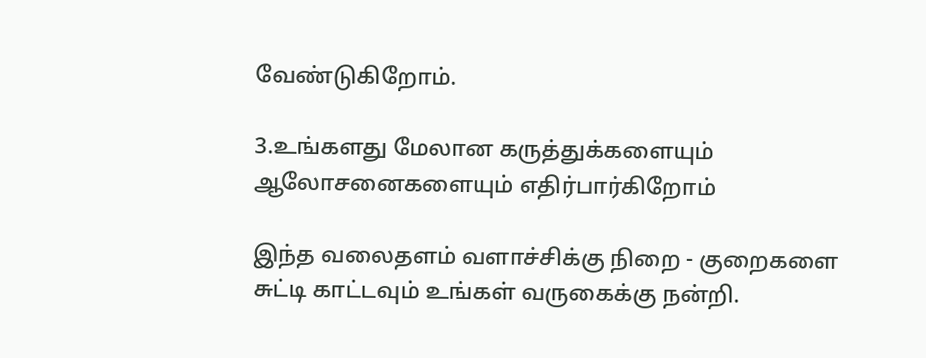வேண்டுகிறோம்.

3.உங்களது மேலான கருத்துக்களையும் ஆலோசனைகளையும் எதிர்பார்கிறோம்

இந்த வலைதளம் வளாச்சிக்கு நிறை - குறைகளை
சுட்டி காட்டவும் உங்கள் வருகைக்கு நன்றி.